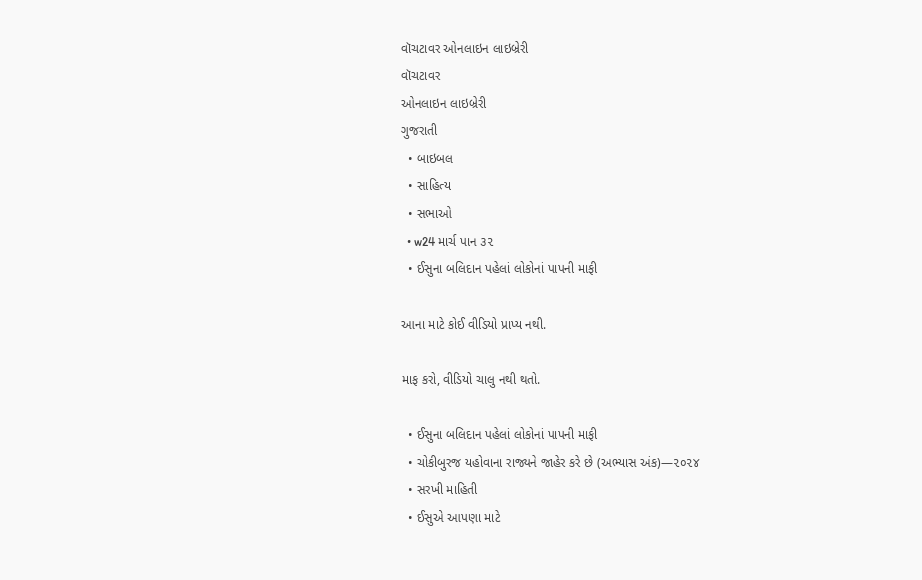વૉચટાવર ઓનલાઇન લાઇબ્રેરી
વૉચટાવર
ઓનલાઇન લાઇબ્રેરી
ગુજરાતી
  • બાઇબલ
  • સાહિત્ય
  • સભાઓ
  • w24 માર્ચ પાન ૩૨
  • ઈસુના બલિદાન પહેલાં લોકોનાં પાપની માફી

આના માટે કોઈ વીડિયો પ્રાપ્ય નથી.

માફ કરો, વીડિયો ચાલુ નથી થતો.

  • ઈસુના બલિદાન પહેલાં લોકોનાં પાપની માફી
  • ચોકીબુરજ યહોવાના રાજ્યને જાહેર કરે છે (અભ્યાસ અંક)—૨૦૨૪
  • સરખી માહિતી
  • ઈસુએ આપણા માટે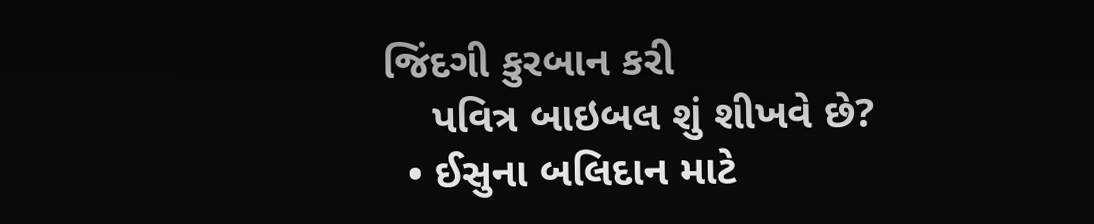જિંદગી કુરબાન કરી
    પવિત્ર બાઇબલ શું શીખવે છે?
  • ઈસુના બલિદાન માટે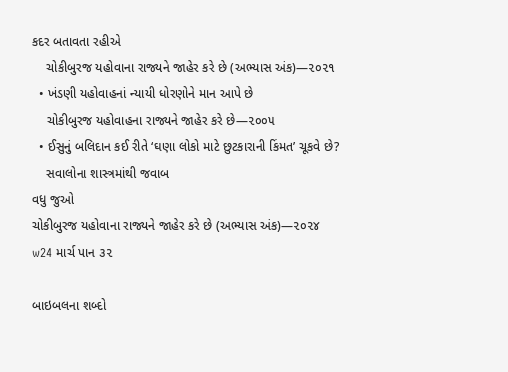કદર બતાવતા રહીએ
    ચોકીબુરજ યહોવાના રાજ્યને જાહેર કરે છે (અભ્યાસ અંક)—૨૦૨૧
  • ખંડણી યહોવાહનાં ન્યાયી ધોરણોને માન આપે છે
    ચોકીબુરજ યહોવાહના રાજ્યને જાહેર કરે છે—૨૦૦૫
  • ઈસુનું બલિદાન કઈ રીતે ‘ઘણા લોકો માટે છુટકારાની કિંમત’ ચૂકવે છે?
    સવાલોના શાસ્ત્રમાંથી જવાબ
વધુ જુઓ
ચોકીબુરજ યહોવાના રાજ્યને જાહેર કરે છે (અભ્યાસ અંક)—૨૦૨૪
w24 માર્ચ પાન ૩૨

બાઇબલના શબ્દો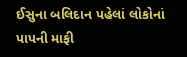ઈસુના બલિદાન પહેલાં લોકોનાં પાપની માફી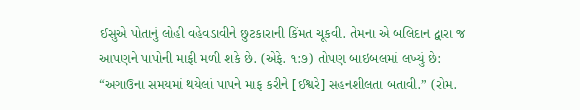ઈસુએ પોતાનું લોહી વહેવડાવીને છુટકારાની કિંમત ચૂકવી. તેમના એ બલિદાન દ્વારા જ આપણને પાપોની માફી મળી શકે છે. (એફે. ૧:૭) તોપણ બાઇબલમાં લખ્યું છે: “અગાઉના સમયમાં થયેલાં પાપને માફ કરીને [ઈશ્વરે] સહનશીલતા બતાવી.” (રોમ.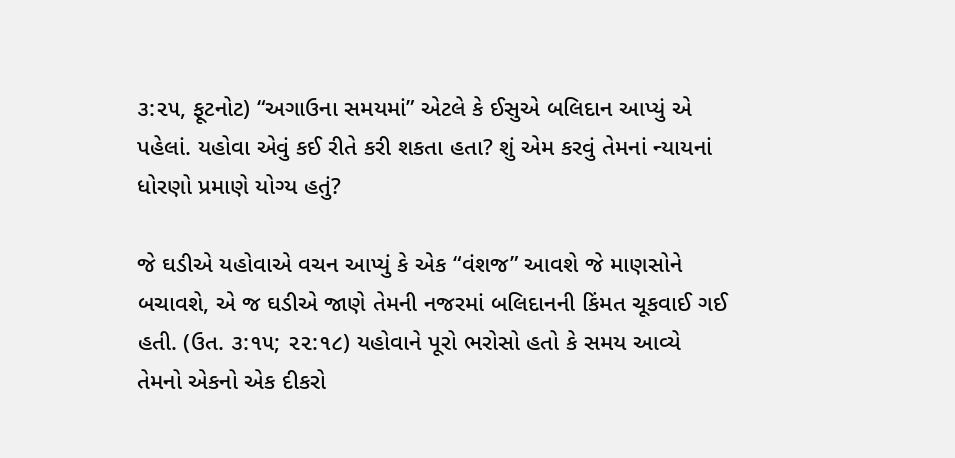૩:૨૫, ફૂટનોટ) “અગાઉના સમયમાં” એટલે કે ઈસુએ બલિદાન આપ્યું એ પહેલાં. યહોવા એવું કઈ રીતે કરી શકતા હતા? શું એમ કરવું તેમનાં ન્યાયનાં ધોરણો પ્રમાણે યોગ્ય હતું?

જે ઘડીએ યહોવાએ વચન આપ્યું કે એક “વંશજ” આવશે જે માણસોને બચાવશે, એ જ ઘડીએ જાણે તેમની નજરમાં બલિદાનની કિંમત ચૂકવાઈ ગઈ હતી. (ઉત. ૩:૧૫; ૨૨:૧૮) યહોવાને પૂરો ભરોસો હતો કે સમય આવ્યે તેમનો એકનો એક દીકરો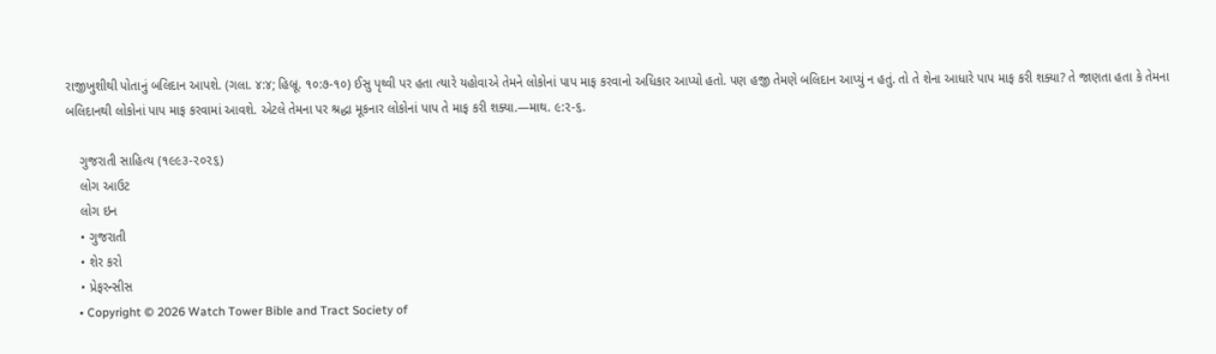રાજીખુશીથી પોતાનું બલિદાન આપશે. (ગલા. ૪:૪; હિબ્રૂ. ૧૦:૭-૧૦) ઈસુ પૃથ્વી પર હતા ત્યારે યહોવાએ તેમને લોકોનાં પાપ માફ કરવાનો અધિકાર આપ્યો હતો. પણ હજી તેમણે બલિદાન આપ્યું ન હતું. તો તે શેના આધારે પાપ માફ કરી શક્યા? તે જાણતા હતા કે તેમના બલિદાનથી લોકોનાં પાપ માફ કરવામાં આવશે. એટલે તેમના પર શ્રદ્ધા મૂકનાર લોકોનાં પાપ તે માફ કરી શક્યા.—માથ. ૯:૨-૬.

    ગુજરાતી સાહિત્ય (૧૯૯૩-૨૦૨૬)
    લોગ આઉટ
    લોગ ઇન
    • ગુજરાતી
    • શેર કરો
    • પ્રેફરન્સીસ
    • Copyright © 2026 Watch Tower Bible and Tract Society of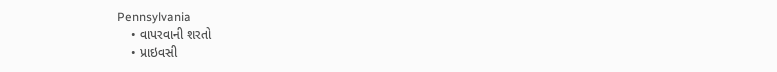Pennsylvania
    • વાપરવાની શરતો
    • પ્રાઇવસી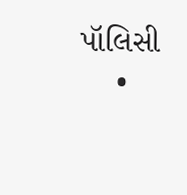પૉલિસી
    •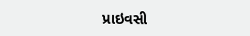પ્રાઇવસી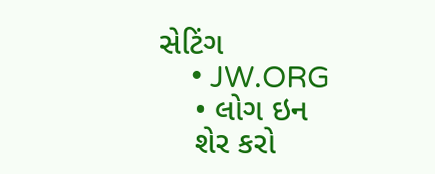સેટિંગ
    • JW.ORG
    • લોગ ઇન
    શેર કરો